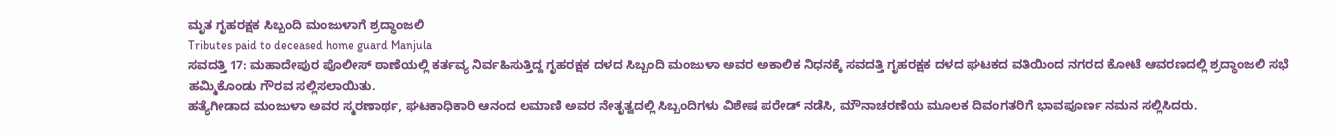ಮೃತ ಗೃಹರಕ್ಷಕ ಸಿಬ್ಬಂದಿ ಮಂಜುಳಾಗೆ ಶ್ರದ್ಧಾಂಜಲಿ
Tributes paid to deceased home guard Manjula
ಸವದತ್ತಿ 17: ಮಹಾದೇಪುರ ಪೊಲೀಸ್ ಠಾಣೆಯಲ್ಲಿ ಕರ್ತವ್ಯ ನಿರ್ವಹಿಸುತ್ತಿದ್ದ ಗೃಹರಕ್ಷಕ ದಳದ ಸಿಬ್ಬಂದಿ ಮಂಜುಳಾ ಅವರ ಅಕಾಲಿಕ ನಿಧನಕ್ಕೆ ಸವದತ್ತಿ ಗೃಹರಕ್ಷಕ ದಳದ ಘಟಕದ ವತಿಯಿಂದ ನಗರದ ಕೋಟೆ ಆವರಣದಲ್ಲಿ ಶ್ರದ್ಧಾಂಜಲಿ ಸಭೆ ಹಮ್ಮಿಕೊಂಡು ಗೌರವ ಸಲ್ಲಿಸಲಾಯಿತು.
ಹತ್ಯೆಗೀಡಾದ ಮಂಜುಳಾ ಅವರ ಸ್ಮರಣಾರ್ಥ, ಘಟಕಾಧಿಕಾರಿ ಆನಂದ ಲಮಾಣಿ ಅವರ ನೇತೃತ್ವದಲ್ಲಿ ಸಿಬ್ಬಂದಿಗಳು ವಿಶೇಷ ಪರೇಡ್ ನಡೆಸಿ, ಮೌನಾಚರಣೆಯ ಮೂಲಕ ದಿವಂಗತರಿಗೆ ಭಾವಪೂರ್ಣ ನಮನ ಸಲ್ಲಿಸಿದರು.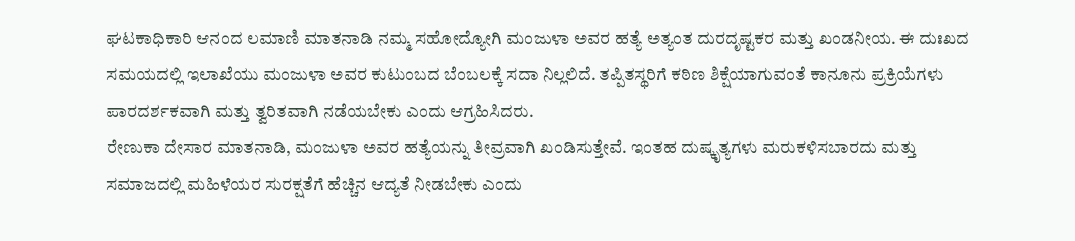ಘಟಕಾಧಿಕಾರಿ ಆನಂದ ಲಮಾಣಿ ಮಾತನಾಡಿ ನಮ್ಮ ಸಹೋದ್ಯೋಗಿ ಮಂಜುಳಾ ಅವರ ಹತ್ಯೆ ಅತ್ಯಂತ ದುರದೃಷ್ಟಕರ ಮತ್ತು ಖಂಡನೀಯ. ಈ ದುಃಖದ ಸಮಯದಲ್ಲಿ ಇಲಾಖೆಯು ಮಂಜುಳಾ ಅವರ ಕುಟುಂಬದ ಬೆಂಬಲಕ್ಕೆ ಸದಾ ನಿಲ್ಲಲಿದೆ. ತಪ್ಪಿತಸ್ಥರಿಗೆ ಕಠಿಣ ಶಿಕ್ಷೆಯಾಗುವಂತೆ ಕಾನೂನು ಪ್ರಕ್ರಿಯೆಗಳು ಪಾರದರ್ಶಕವಾಗಿ ಮತ್ತು ತ್ವರಿತವಾಗಿ ನಡೆಯಬೇಕು ಎಂದು ಆಗ್ರಹಿಸಿದರು.
ರೇಣುಕಾ ದೇಸಾರ ಮಾತನಾಡಿ, ಮಂಜುಳಾ ಅವರ ಹತ್ಯೆಯನ್ನು ತೀವ್ರವಾಗಿ ಖಂಡಿಸುತ್ತೇವೆ. ಇಂತಹ ದುಷ್ಕೃತ್ಯಗಳು ಮರುಕಳಿಸಬಾರದು ಮತ್ತು ಸಮಾಜದಲ್ಲಿ ಮಹಿಳೆಯರ ಸುರಕ್ಷತೆಗೆ ಹೆಚ್ಚಿನ ಆದ್ಯತೆ ನೀಡಬೇಕು ಎಂದು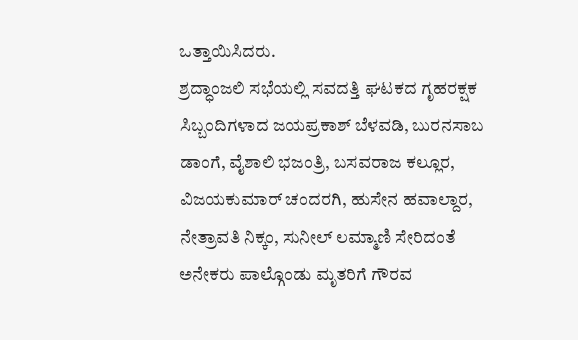ಒತ್ತಾಯಿಸಿದರು.
ಶ್ರದ್ಧಾಂಜಲಿ ಸಭೆಯಲ್ಲಿ ಸವದತ್ತಿ ಘಟಕದ ಗೃಹರಕ್ಷಕ ಸಿಬ್ಬಂದಿಗಳಾದ ಜಯಪ್ರಕಾಶ್ ಬೆಳವಡಿ, ಬುರನಸಾಬ ಡಾಂಗೆ, ವೈಶಾಲಿ ಭಜಂತ್ರಿ, ಬಸವರಾಜ ಕಲ್ಲೂರ, ವಿಜಯಕುಮಾರ್ ಚಂದರಗಿ, ಹುಸೇನ ಹವಾಲ್ದಾರ, ನೇತ್ರಾವತಿ ನಿಕ್ಕಂ, ಸುನೀಲ್ ಲಮ್ಮಾಣಿ ಸೇರಿದಂತೆ ಅನೇಕರು ಪಾಲ್ಗೊಂಡು ಮೃತರಿಗೆ ಗೌರವ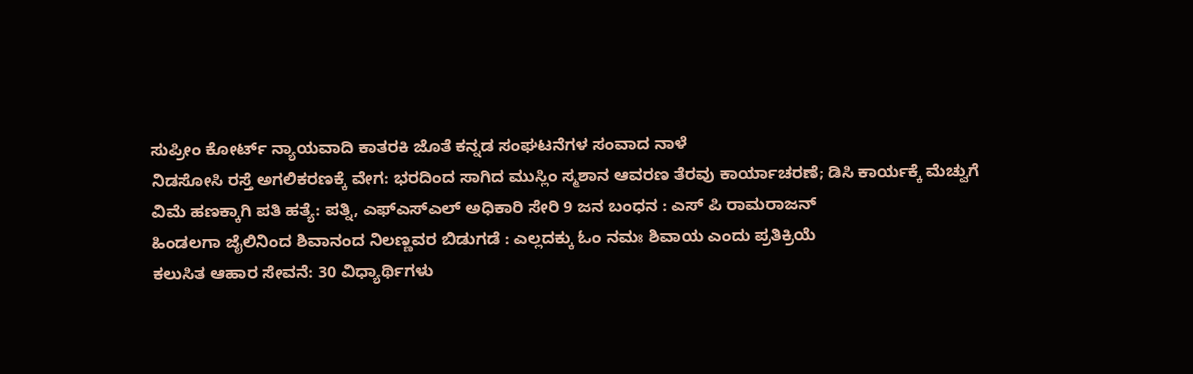ಸುಪ್ರೀಂ ಕೋರ್ಟ್ ನ್ಯಾಯವಾದಿ ಕಾತರಕಿ ಜೊತೆ ಕನ್ನಡ ಸಂಘಟನೆಗಳ ಸಂವಾದ ನಾಳೆ
ನಿಡಸೋಸಿ ರಸ್ತೆ ಅಗಲಿಕರಣಕ್ಕೆ ವೇಗ: ಭರದಿಂದ ಸಾಗಿದ ಮುಸ್ಲಿಂ ಸ್ಮಶಾನ ಆವರಣ ತೆರವು ಕಾರ್ಯಾಚರಣೆ; ಡಿಸಿ ಕಾರ್ಯಕ್ಕೆ ಮೆಚ್ವುಗೆ
ವಿಮೆ ಹಣಕ್ಕಾಗಿ ಪತಿ ಹತ್ಯೆ: ಪತ್ನಿ, ಎಫ್ಎಸ್ಎಲ್ ಅಧಿಕಾರಿ ಸೇರಿ 9 ಜನ ಬಂಧನ : ಎಸ್ ಪಿ ರಾಮರಾಜನ್
ಹಿಂಡಲಗಾ ಜೈಲಿನಿಂದ ಶಿವಾನಂದ ನಿಲಣ್ಣವರ ಬಿಡುಗಡೆ : ಎಲ್ಲದಕ್ಕು ಓಂ ನಮಃ ಶಿವಾಯ ಎಂದು ಪ್ರತಿಕ್ರಿಯೆ
ಕಲುಸಿತ ಆಹಾರ ಸೇವನೆ: 30 ವಿಧ್ಯಾರ್ಥಿಗಳು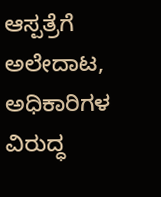ಆಸ್ಪತ್ರೆಗೆ ಅಲೇದಾಟ, ಅಧಿಕಾರಿಗಳ ವಿರುದ್ಧ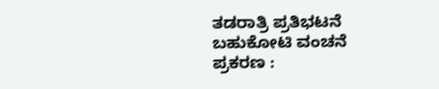ತಡರಾತ್ರಿ ಪ್ರತಿಭಟನೆ
ಬಹುಕೋಟಿ ವಂಚನೆ ಪ್ರಕರಣ :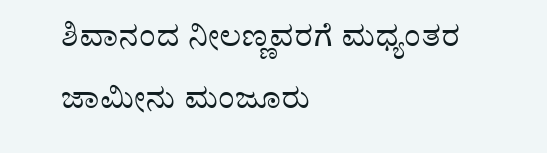ಶಿವಾನಂದ ನೀಲಣ್ಣವರಗೆ ಮಧ್ಯಂತರ ಜಾಮೀನು ಮಂಜೂರು